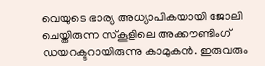വെ‍യുടെ ഭാര്യ അധ്യാപികയായി ജോലി ചെയ്തിരുന്ന സ്കൂളിലെ അക്കൗണ്ടിംഗ് ഡയറക്ടറായിരുന്നു കാമുകൻ. ഇരുവരും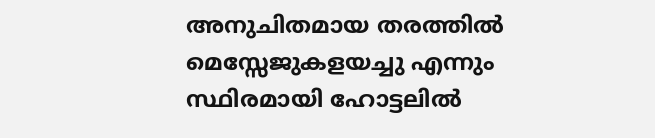അനുചിതമായ തരത്തിൽ മെസ്സേജുകളയച്ചു എന്നും സ്ഥിരമായി ഹോട്ടലിൽ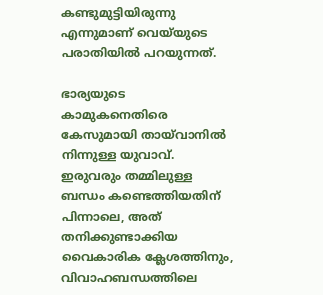കണ്ടുമുട്ടിയിരുന്നു എന്നുമാണ് വെയ്‍യുടെ പരാതിയിൽ പറയുന്നത്.

ഭാര്യയുടെ കാമുകനെതിരെ കേസുമായി തായ്‍വാനിൽ നിന്നുള്ള യുവാവ്. ഇരുവരും തമ്മിലുള്ള ബന്ധം കണ്ടെത്തിയതിന് പിന്നാലെ, അത് തനിക്കുണ്ടാക്കിയ വൈകാരിക ക്ലേശത്തിനും, വിവാഹബന്ധത്തിലെ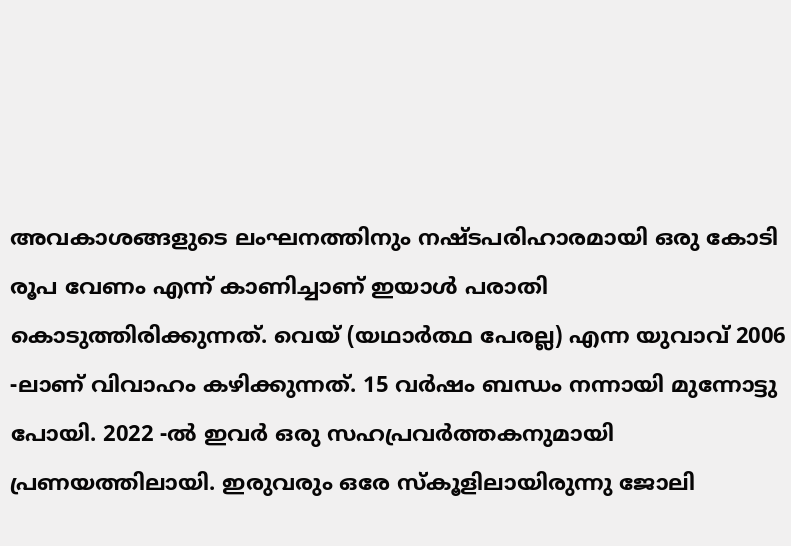അവകാശങ്ങളുടെ ലംഘനത്തിനും നഷ്ടപരിഹാരമായി ഒരു കോടി രൂപ വേണം എന്ന് കാണിച്ചാണ് ഇയാൾ പരാതി കൊടുത്തിരിക്കുന്നത്. വെയ് (യഥാർത്ഥ പേരല്ല) എന്ന യുവാവ് 2006 -ലാണ് വിവാഹം കഴിക്കുന്നത്. 15 വർഷം ബന്ധം നന്നായി മുന്നോട്ടു പോയി. 2022 -ൽ ഇവർ ഒരു സഹപ്രവർത്തകനുമായി പ്രണയത്തിലായി. ഇരുവരും ഒരേ സ്കൂളിലായിരുന്നു ജോലി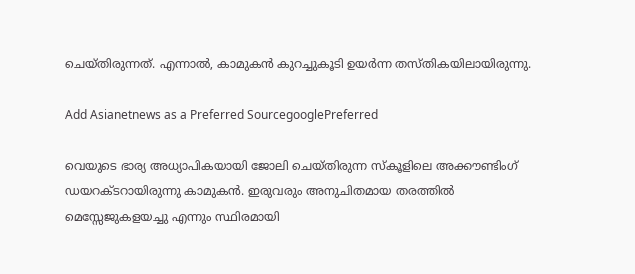ചെയ്തിരുന്നത്. എന്നാൽ, കാമുകൻ കുറച്ചുകൂടി ഉയർന്ന തസ്തികയിലായിരുന്നു.

Add Asianetnews as a Preferred SourcegooglePreferred

വെ‍യുടെ ഭാര്യ അധ്യാപികയായി ജോലി ചെയ്തിരുന്ന സ്കൂളിലെ അക്കൗണ്ടിംഗ് ഡയറക്ടറായിരുന്നു കാമുകൻ. ഇരുവരും അനുചിതമായ തരത്തിൽ മെസ്സേജുകളയച്ചു എന്നും സ്ഥിരമായി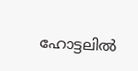ഹോട്ടലിൽ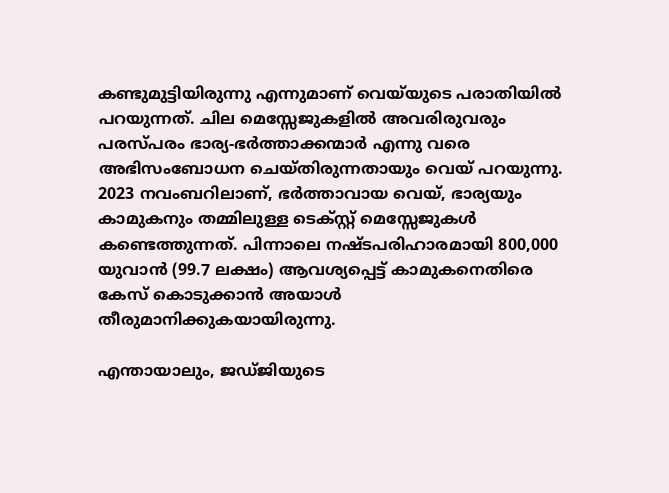കണ്ടുമുട്ടിയിരുന്നു എന്നുമാണ് വെയ്‍യുടെ പരാതിയിൽ പറയുന്നത്. ചില മെസ്സേജുകളിൽ അവരിരുവരും പരസ്പരം ഭാര്യ-ഭർത്താക്കന്മാർ എന്നു വരെ അഭിസംബോധന ചെയ്തിരുന്നതായും വെയ് പറയുന്നു. 2023 നവംബറിലാണ്, ഭർത്താവായ വെയ്, ഭാര്യയും കാമുകനും തമ്മിലുള്ള ടെക്സ്റ്റ് മെസ്സേജുകൾ കണ്ടെത്തുന്നത്. പിന്നാലെ നഷ്ടപരിഹാരമായി 800,000 യുവാൻ (99.7 ലക്ഷം) ആവശ്യപ്പെട്ട് കാമുകനെതിരെ കേസ് കൊടുക്കാൻ അയാൾ തീരുമാനിക്കുകയായിരുന്നു.

എന്തായാലും, ജഡ്ജിയുടെ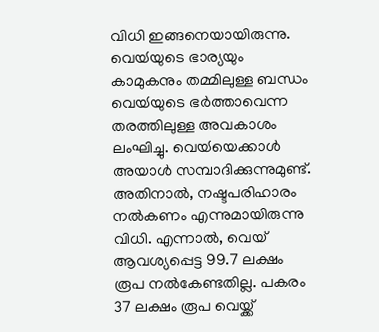വിധി ഇങ്ങനെയായിരുന്നു. വെയ്‍യുടെ ഭാര്യയും കാമുകനും തമ്മിലുള്ള ബന്ധം വെയ്‍‍യുടെ ഭർത്താവെന്ന തരത്തിലുള്ള അവകാശം ലംഘിച്ചു. വെയ്‍‍യെക്കാൾ അയാൾ സമ്പാദിക്കുന്നുമുണ്ട്. അതിനാൽ, നഷ്ടപരിഹാരം നൽകണം എന്നുമായിരുന്നു വിധി. എന്നാൽ, വെയ് ആവശ്യപ്പെട്ട 99.7 ലക്ഷം രൂപ നൽകേണ്ടതില്ല. പകരം 37 ലക്ഷം രൂപ വെയ്ക്ക്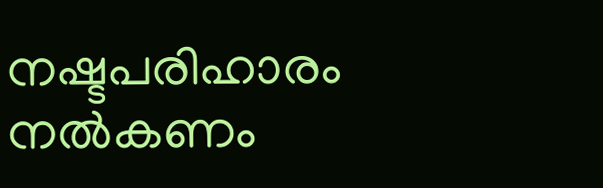നഷ്ടപരിഹാരം നൽകണം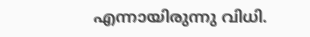എന്നായിരുന്നു വിധി.